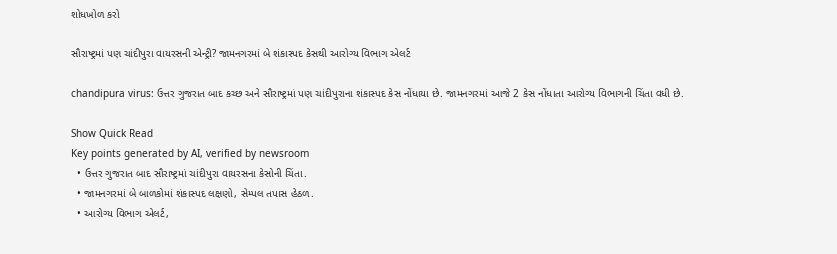શોધખોળ કરો

સૌરાષ્ટ્રમાં પણ ચાંદીપુરા વાયરસની એન્ટ્રી? જામનગરમાં બે શંકાસ્પદ કેસથી આરોગ્ય વિભાગ એલર્ટ

chandipura virus: ઉત્તર ગુજરાત બાદ કચ્છ અને સૌરાષ્ટ્રમાં પણ ચાંદીપુરાના શંકાસ્પદ કેસ નોંધાયા છે. જામનગરમાં આજે 2 કેસ નોંધાતા આરોગ્ય વિભાગની ચિંતા વધી છે.

Show Quick Read
Key points generated by AI, verified by newsroom
  • ઉત્તર ગુજરાત બાદ સૌરાષ્ટ્રમાં ચાંદીપુરા વાયરસના કેસોની ચિંતા.
  • જામનગરમાં બે બાળકોમાં શંકાસ્પદ લક્ષણો, સેમ્પલ તપાસ હેઠળ.
  • આરોગ્ય વિભાગ એલર્ટ,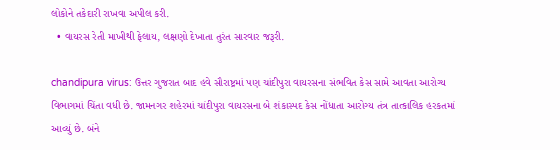લોકોને તકેદારી રાખવા અપીલ કરી.
  • વાયરસ રેતી માખીથી ફેલાય, લક્ષણો દેખાતા તુરંત સારવાર જરૂરી.

chandipura virus: ઉત્તર ગુજરાત બાદ હવે સૌરાષ્ટ્રમાં પણ ચાંદીપુરા વાયરસના સંભવિત કેસ સામે આવતા આરોગ્ય વિભાગમાં ચિંતા વધી છે. જામનગર શહેરમાં ચાંદીપુરા વાયરસના બે શંકાસ્પદ કેસ નોંધાતા આરોગ્ય તંત્ર તાત્કાલિક હરકતમાં આવ્યું છે. બંને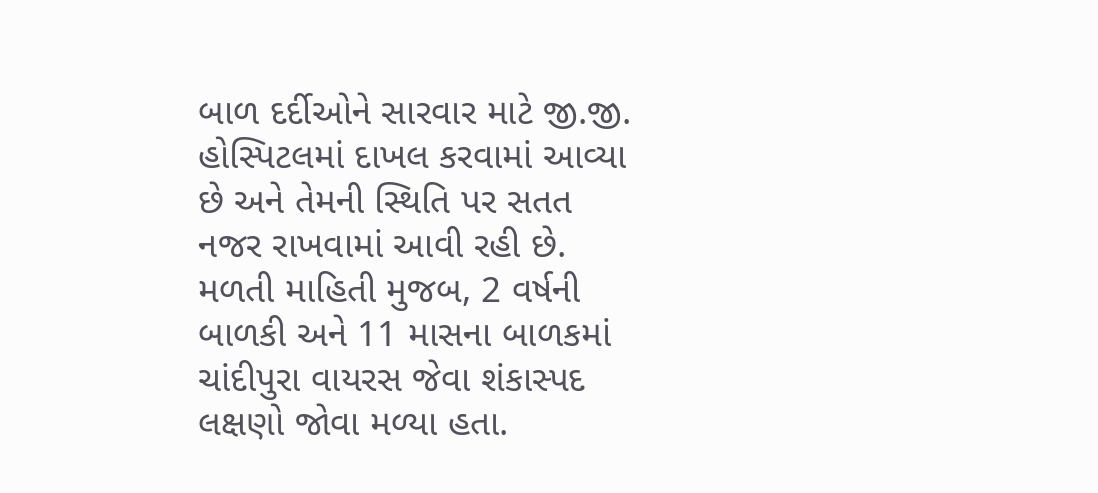બાળ દર્દીઓને સારવાર માટે જી.જી. હોસ્પિટલમાં દાખલ કરવામાં આવ્યા છે અને તેમની સ્થિતિ પર સતત નજર રાખવામાં આવી રહી છે. મળતી માહિતી મુજબ, 2 વર્ષની બાળકી અને 11 માસના બાળકમાં ચાંદીપુરા વાયરસ જેવા શંકાસ્પદ લક્ષણો જોવા મળ્યા હતા.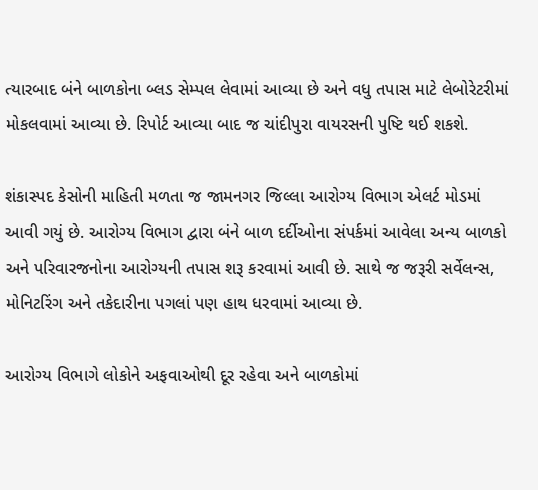ત્યારબાદ બંને બાળકોના બ્લડ સેમ્પલ લેવામાં આવ્યા છે અને વધુ તપાસ માટે લેબોરેટરીમાં મોકલવામાં આવ્યા છે. રિપોર્ટ આવ્યા બાદ જ ચાંદીપુરા વાયરસની પુષ્ટિ થઈ શકશે.

શંકાસ્પદ કેસોની માહિતી મળતા જ જામનગર જિલ્લા આરોગ્ય વિભાગ એલર્ટ મોડમાં આવી ગયું છે. આરોગ્ય વિભાગ દ્વારા બંને બાળ દર્દીઓના સંપર્કમાં આવેલા અન્ય બાળકો અને પરિવારજનોના આરોગ્યની તપાસ શરૂ કરવામાં આવી છે. સાથે જ જરૂરી સર્વેલન્સ, મોનિટરિંગ અને તકેદારીના પગલાં પણ હાથ ધરવામાં આવ્યા છે.

આરોગ્ય વિભાગે લોકોને અફવાઓથી દૂર રહેવા અને બાળકોમાં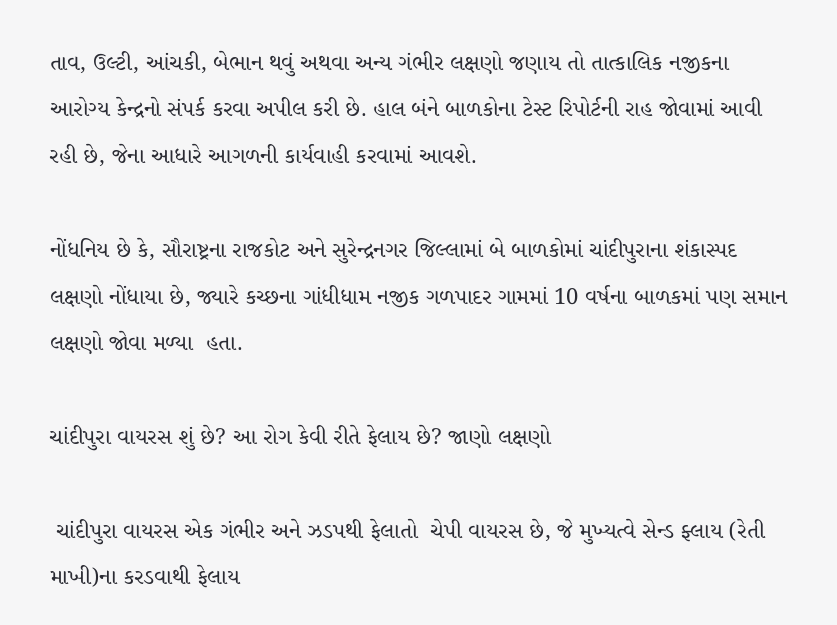તાવ, ઉલ્ટી, આંચકી, બેભાન થવું અથવા અન્ય ગંભીર લક્ષણો જણાય તો તાત્કાલિક નજીકના આરોગ્ય કેન્દ્રનો સંપર્ક કરવા અપીલ કરી છે. હાલ બંને બાળકોના ટેસ્ટ રિપોર્ટની રાહ જોવામાં આવી રહી છે, જેના આધારે આગળની કાર્યવાહી કરવામાં આવશે.

નોંધનિય છે કે, સૌરાષ્ટ્રના રાજકોટ અને સુરેન્દ્રનગર જિલ્લામાં બે બાળકોમાં ચાંદીપુરાના શંકાસ્પદ લક્ષણો નોંધાયા છે, જ્યારે કચ્છના ગાંધીધામ નજીક ગળપાદર ગામમાં 10 વર્ષના બાળકમાં પણ સમાન લક્ષણો જોવા મળ્યા  હતા.

ચાંદીપુરા વાયરસ શું છે? આ રોગ કેવી રીતે ફેલાય છે? જાણો લક્ષણો

 ચાંદીપુરા વાયરસ એક ગંભીર અને ઝડપથી ફેલાતો  ચેપી વાયરસ છે, જે મુખ્યત્વે સેન્ડ ફ્લાય (રેતી માખી)ના કરડવાથી ફેલાય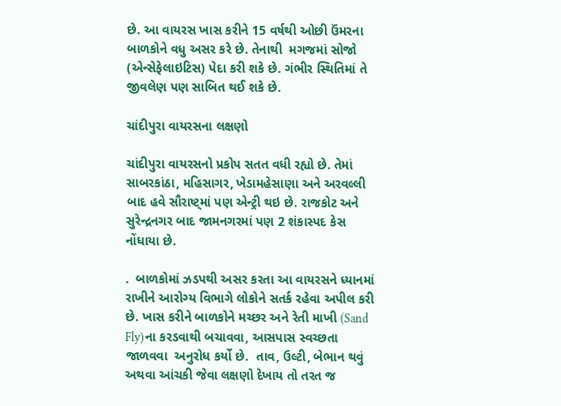છે. આ વાયરસ ખાસ કરીને 15 વર્ષથી ઓછી ઉંમરના બાળકોને વધુ અસર કરે છે. તેનાથી  મગજમાં સોજો (એન્સેફેલાઇટિસ) પેદા કરી શકે છે. ગંભીર સ્થિતિમાં તે જીવલેણ પણ સાબિત થઈ શકે છે.

ચાંદીપુરા વાયરસના લક્ષણો

ચાંદીપુરા વાયરસનો પ્રકોપ સતત વધી રહ્યો છે. તેમાં સાબરકાંઠા, મહિસાગર, ખેડામહેસાણા અને અરવલ્લી બાદ હવે સૌરાષ્ટ્માં પણ એન્ટ્રી થઇ છે. રાજકોટ અને સુરેન્દ્રનગર બાદ જામનગરમાં પણ 2 શંકાસ્પદ કેસ નોંધાયા છે.

.  બાળકોમાં ઝડપથી અસર કરતા આ વાયરસને ધ્યાનમાં રાખીને આરોગ્ય વિભાગે લોકોને સતર્ક રહેવા અપીલ કરી છે. ખાસ કરીને બાળકોને મચ્છર અને રેતી માખી (Sand Fly)ના કરડવાથી બચાવવા, આસપાસ સ્વચ્છતા જાળવવા  અનુરોધ કર્યો છે.  તાવ, ઉલ્ટી, બેભાન થવું અથવા આંચકી જેવા લક્ષણો દેખાય તો તરત જ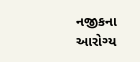નજીકના આરોગ્ય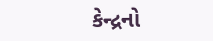કેન્દ્રનો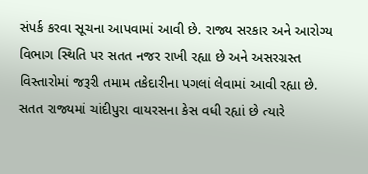સંપર્ક કરવા સૂચના આપવામાં આવી છે. રાજ્ય સરકાર અને આરોગ્ય વિભાગ સ્થિતિ પર સતત નજર રાખી રહ્યા છે અને અસરગ્રસ્ત વિસ્તારોમાં જરૂરી તમામ તકેદારીના પગલાં લેવામાં આવી રહ્યા છે. સતત રાજ્યમાં ચાંદીપુરા વાયરસના કેસ વધી રહ્યાં છે ત્યારે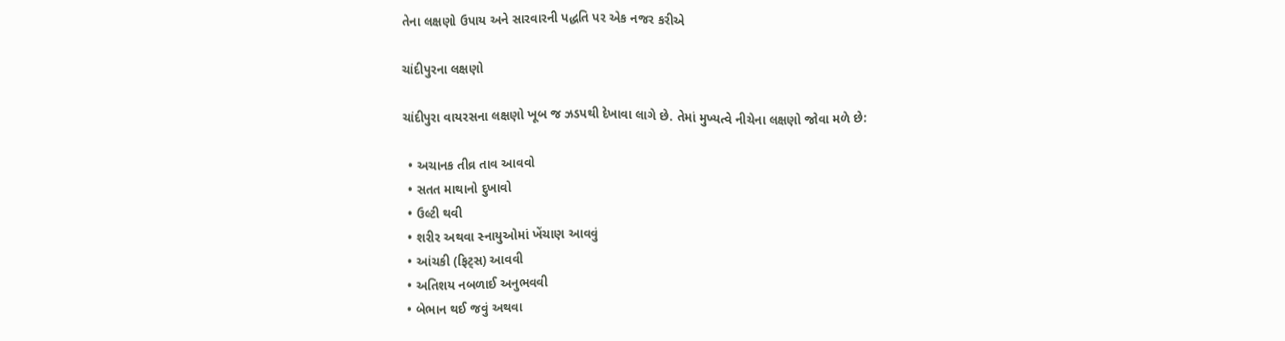તેના લક્ષણો ઉપાય અને સારવારની પદ્ધતિ પર એક નજર કરીએ

ચાંદીપુરના લક્ષણો

ચાંદીપુરા વાયરસના લક્ષણો ખૂબ જ ઝડપથી દેખાવા લાગે છે. તેમાં મુખ્યત્વે નીચેના લક્ષણો જોવા મળે છે:

  • અચાનક તીવ્ર તાવ આવવો
  • સતત માથાનો દુખાવો
  • ઉલ્ટી થવી
  • શરીર અથવા સ્નાયુઓમાં ખેંચાણ આવવું
  • આંચકી (ફિટ્સ) આવવી
  • અતિશય નબળાઈ અનુભવવી
  • બેભાન થઈ જવું અથવા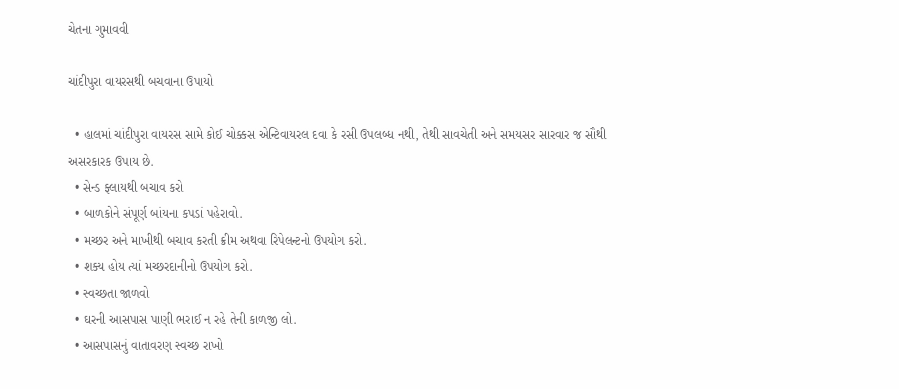ચેતના ગુમાવવી

ચાંદીપુરા વાયરસથી બચવાના ઉપાયો

  • હાલમાં ચાંદીપુરા વાયરસ સામે કોઈ ચોક્કસ એન્ટિવાયરલ દવા કે રસી ઉપલબ્ધ નથી, તેથી સાવચેતી અને સમયસર સારવાર જ સૌથી અસરકારક ઉપાય છે.
  • સેન્ડ ફ્લાયથી બચાવ કરો
  • બાળકોને સંપૂર્ણ બાંયના કપડાં પહેરાવો.
  • મચ્છર અને માખીથી બચાવ કરતી ક્રીમ અથવા રિપેલન્ટનો ઉપયોગ કરો.
  • શક્ય હોય ત્યાં મચ્છરદાનીનો ઉપયોગ કરો.
  • સ્વચ્છતા જાળવો
  • ઘરની આસપાસ પાણી ભરાઈ ન રહે તેની કાળજી લો.
  • આસપાસનું વાતાવરણ સ્વચ્છ રાખો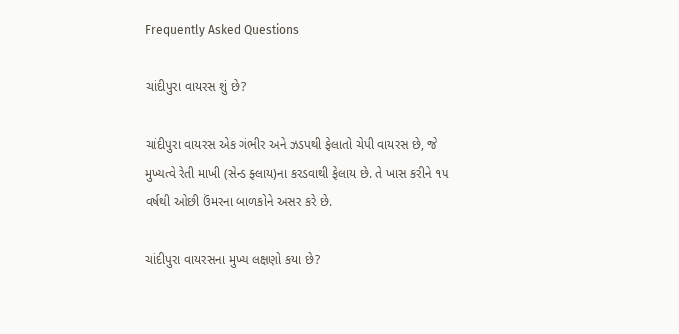Frequently Asked Questions

ચાંદીપુરા વાયરસ શું છે?

ચાંદીપુરા વાયરસ એક ગંભીર અને ઝડપથી ફેલાતો ચેપી વાયરસ છે, જે મુખ્યત્વે રેતી માખી (સેન્ડ ફ્લાય)ના કરડવાથી ફેલાય છે. તે ખાસ કરીને ૧૫ વર્ષથી ઓછી ઉંમરના બાળકોને અસર કરે છે.

ચાંદીપુરા વાયરસના મુખ્ય લક્ષણો કયા છે?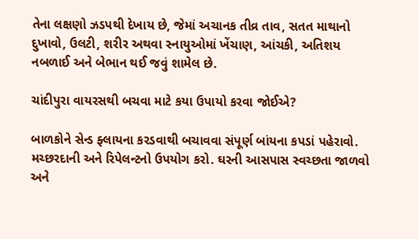તેના લક્ષણો ઝડપથી દેખાય છે, જેમાં અચાનક તીવ્ર તાવ, સતત માથાનો દુખાવો, ઉલટી, શરીર અથવા સ્નાયુઓમાં ખેંચાણ, આંચકી, અતિશય નબળાઈ અને બેભાન થઈ જવું શામેલ છે.

ચાંદીપુરા વાયરસથી બચવા માટે કયા ઉપાયો કરવા જોઈએ?

બાળકોને સેન્ડ ફ્લાયના કરડવાથી બચાવવા સંપૂર્ણ બાંયના કપડાં પહેરાવો. મચ્છરદાની અને રિપેલન્ટનો ઉપયોગ કરો. ઘરની આસપાસ સ્વચ્છતા જાળવો અને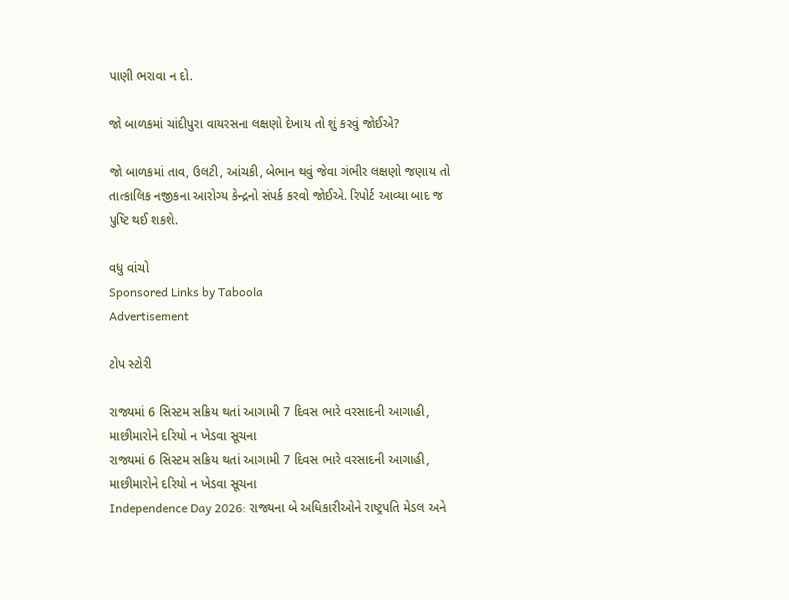પાણી ભરાવા ન દો.

જો બાળકમાં ચાંદીપુરા વાયરસના લક્ષણો દેખાય તો શું કરવું જોઈએ?

જો બાળકમાં તાવ, ઉલટી, આંચકી, બેભાન થવું જેવા ગંભીર લક્ષણો જણાય તો તાત્કાલિક નજીકના આરોગ્ય કેન્દ્રનો સંપર્ક કરવો જોઈએ. રિપોર્ટ આવ્યા બાદ જ પુષ્ટિ થઈ શકશે.

વધુ વાંચો
Sponsored Links by Taboola
Advertisement

ટોપ સ્ટોરી

રાજ્યમાં 6 સિસ્ટમ સક્રિય થતાં આગામી 7 દિવસ ભારે વરસાદની આગાહી, માછીમારોને દરિયો ન ખેડવા સૂચના
રાજ્યમાં 6 સિસ્ટમ સક્રિય થતાં આગામી 7 દિવસ ભારે વરસાદની આગાહી, માછીમારોને દરિયો ન ખેડવા સૂચના
Independence Day 2026: રાજ્યના બે અધિકારીઓને રાષ્ટ્રપતિ મેડલ અને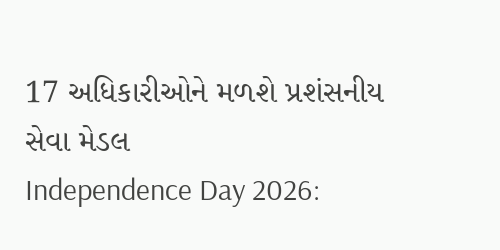17 અધિકારીઓને મળશે પ્રશંસનીય સેવા મેડલ
Independence Day 2026: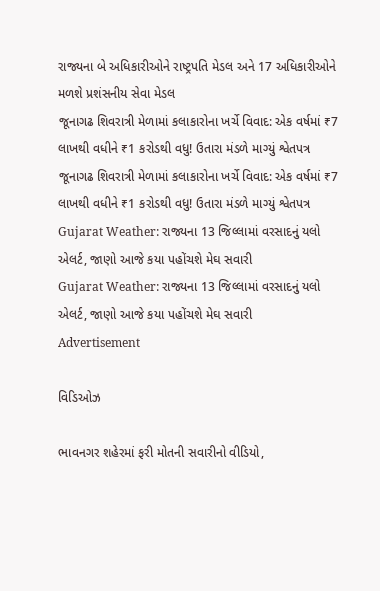રાજ્યના બે અધિકારીઓને રાષ્ટ્રપતિ મેડલ અને 17 અધિકારીઓને મળશે પ્રશંસનીય સેવા મેડલ
જૂનાગઢ શિવરાત્રી મેળામાં કલાકારોના ખર્ચે વિવાદ: એક વર્ષમાં ₹7 લાખથી વધીને ₹1 કરોડથી વધુ! ઉતારા મંડળે માગ્યું શ્વેતપત્ર
જૂનાગઢ શિવરાત્રી મેળામાં કલાકારોના ખર્ચે વિવાદ: એક વર્ષમાં ₹7 લાખથી વધીને ₹1 કરોડથી વધુ! ઉતારા મંડળે માગ્યું શ્વેતપત્ર
Gujarat Weather: રાજ્યના 13 જિલ્લામાં વરસાદનું યલો એલર્ટ, જાણો આજે કયા પહોંચશે મેઘ સવારી
Gujarat Weather: રાજ્યના 13 જિલ્લામાં વરસાદનું યલો એલર્ટ, જાણો આજે કયા પહોંચશે મેઘ સવારી
Advertisement

વિડિઓઝ

ભાવનગર શહેરમાં ફરી મોતની સવારીનો વીડિયો,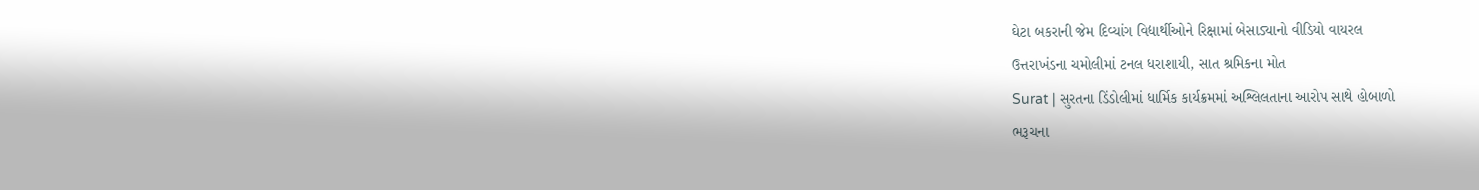ઘેટા બકરાની જેમ દિવ્યાંગ વિદ્યાર્થીઓને રિક્ષામાં બેસાડ્યાનો વીડિયો વાયરલ
ઉત્તરાખંડના ચમોલીમાં ટનલ ધરાશાયી, સાત શ્રમિકના મોત
Surat | સુરતના ડિંડોલીમાં ધાર્મિક કાર્યક્રમમાં અશ્લિલતાના આરોપ સાથે હોબાળો
ભરૂચના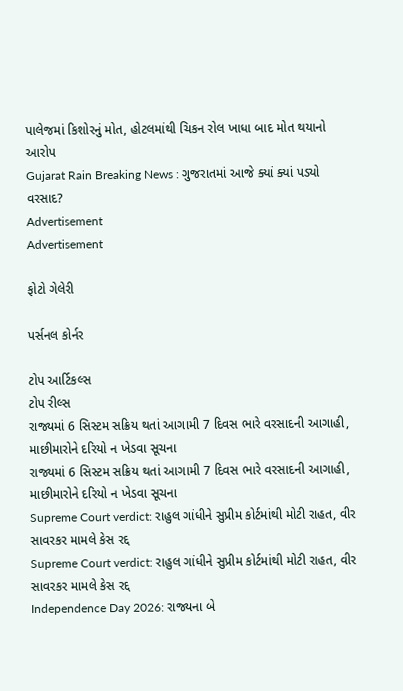પાલેજમાં કિશોરનું મોત, હોટલમાંથી ચિકન રોલ ખાધા બાદ મોત થયાનો આરોપ
Gujarat Rain Breaking News : ગુજરાતમાં આજે ક્યાં ક્યાં પડ્યો વરસાદ?
Advertisement
Advertisement

ફોટો ગેલેરી

પર્સનલ કોર્નર

ટોપ આર્ટિકલ્સ
ટોપ રીલ્સ
રાજ્યમાં 6 સિસ્ટમ સક્રિય થતાં આગામી 7 દિવસ ભારે વરસાદની આગાહી, માછીમારોને દરિયો ન ખેડવા સૂચના
રાજ્યમાં 6 સિસ્ટમ સક્રિય થતાં આગામી 7 દિવસ ભારે વરસાદની આગાહી, માછીમારોને દરિયો ન ખેડવા સૂચના
Supreme Court verdict: રાહુલ ગાંધીને સુપ્રીમ કોર્ટમાંથી મોટી રાહત, વીર સાવરકર મામલે કેસ રદ્દ
Supreme Court verdict: રાહુલ ગાંધીને સુપ્રીમ કોર્ટમાંથી મોટી રાહત, વીર સાવરકર મામલે કેસ રદ્દ
Independence Day 2026: રાજ્યના બે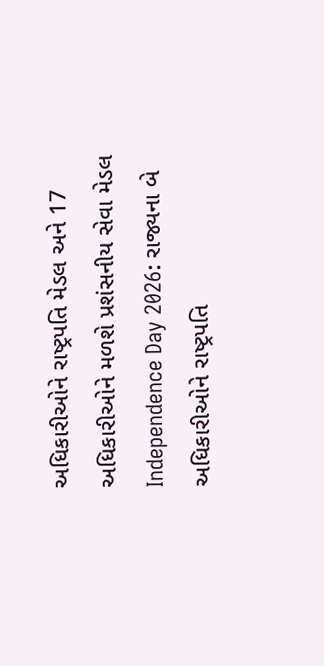અધિકારીઓને રાષ્ટ્રપતિ મેડલ અને 17 અધિકારીઓને મળશે પ્રશંસનીય સેવા મેડલ
Independence Day 2026: રાજ્યના બે અધિકારીઓને રાષ્ટ્રપતિ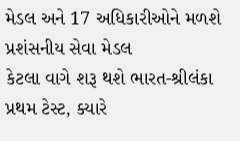મેડલ અને 17 અધિકારીઓને મળશે પ્રશંસનીય સેવા મેડલ
કેટલા વાગે શરૂ થશે ભારત-શ્રીલંકા પ્રથમ ટેસ્ટ, ક્યારે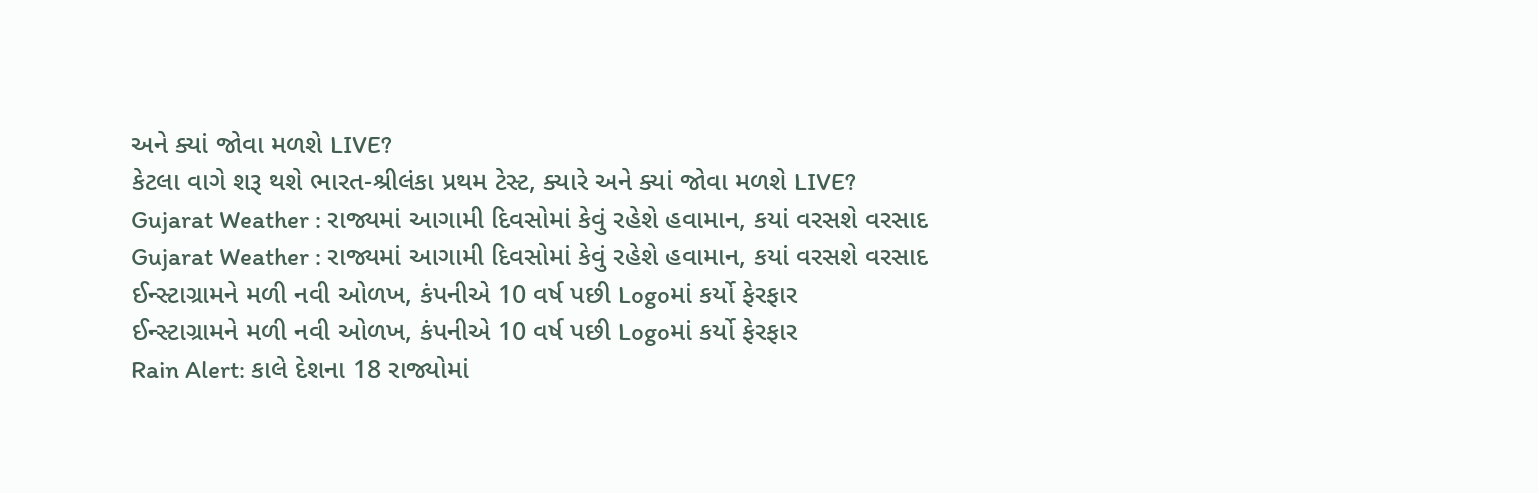અને ક્યાં જોવા મળશે LIVE?
કેટલા વાગે શરૂ થશે ભારત-શ્રીલંકા પ્રથમ ટેસ્ટ, ક્યારે અને ક્યાં જોવા મળશે LIVE?
Gujarat Weather : રાજ્યમાં આગામી દિવસોમાં કેવું રહેશે હવામાન, કયાં વરસશે વરસાદ
Gujarat Weather : રાજ્યમાં આગામી દિવસોમાં કેવું રહેશે હવામાન, કયાં વરસશે વરસાદ
ઈન્સ્ટાગ્રામને મળી નવી ઓળખ, કંપનીએ 10 વર્ષ પછી Logoમાં કર્યો ફેરફાર
ઈન્સ્ટાગ્રામને મળી નવી ઓળખ, કંપનીએ 10 વર્ષ પછી Logoમાં કર્યો ફેરફાર
Rain Alert: કાલે દેશના 18 રાજ્યોમાં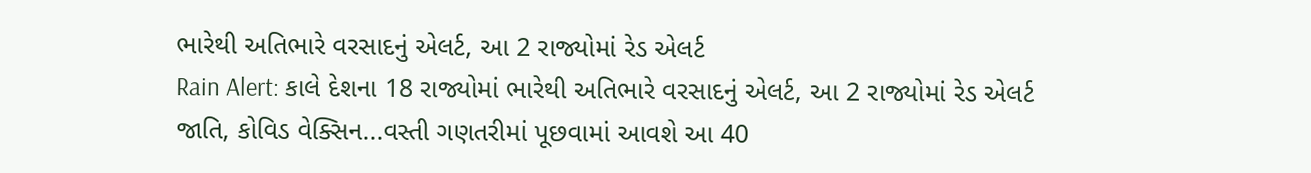ભારેથી અતિભારે વરસાદનું એલર્ટ, આ 2 રાજ્યોમાં રેડ એલર્ટ
Rain Alert: કાલે દેશના 18 રાજ્યોમાં ભારેથી અતિભારે વરસાદનું એલર્ટ, આ 2 રાજ્યોમાં રેડ એલર્ટ
જાતિ, કોવિડ વેક્સિન...વસ્તી ગણતરીમાં પૂછવામાં આવશે આ 40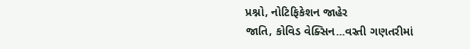પ્રશ્નો, નોટિફિકેશન જાહેર
જાતિ, કોવિડ વેક્સિન...વસ્તી ગણતરીમાં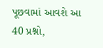પૂછવામાં આવશે આ 40 પ્રશ્નો,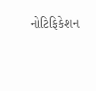નોટિફિકેશન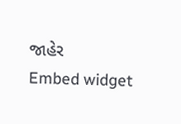જાહેર
Embed widget